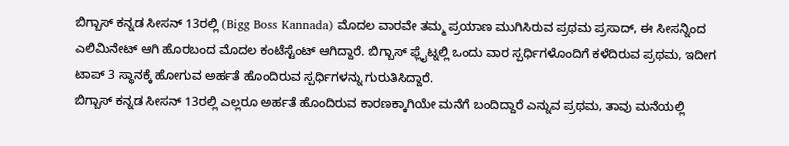ಬಿಗ್ಬಾಸ್ ಕನ್ನಡ ಸೀಸನ್ 13ರಲ್ಲಿ (Bigg Boss Kannada) ಮೊದಲ ವಾರವೇ ತಮ್ಮ ಪ್ರಯಾಣ ಮುಗಿಸಿರುವ ಪ್ರಥಮ ಪ್ರಸಾದ್, ಈ ಸೀಸನ್ನಿಂದ ಎಲಿಮಿನೇಟ್ ಆಗಿ ಹೊರಬಂದ ಮೊದಲ ಕಂಟೆಸ್ಟೆಂಟ್ ಆಗಿದ್ದಾರೆ. ಬಿಗ್ಬಾಸ್ ಫ್ಲೈಟ್ನಲ್ಲಿ ಒಂದು ವಾರ ಸ್ಪರ್ಧಿಗಳೊಂದಿಗೆ ಕಳೆದಿರುವ ಪ್ರಥಮ, ಇದೀಗ ಟಾಪ್ 3 ಸ್ಥಾನಕ್ಕೆ ಹೋಗುವ ಅರ್ಹತೆ ಹೊಂದಿರುವ ಸ್ಪರ್ಧಿಗಳನ್ನು ಗುರುತಿಸಿದ್ದಾರೆ.
ಬಿಗ್ಬಾಸ್ ಕನ್ನಡ ಸೀಸನ್ 13ರಲ್ಲಿ ಎಲ್ಲರೂ ಅರ್ಹತೆ ಹೊಂದಿರುವ ಕಾರಣಕ್ಕಾಗಿಯೇ ಮನೆಗೆ ಬಂದಿದ್ದಾರೆ ಎನ್ನುವ ಪ್ರಥಮ, ತಾವು ಮನೆಯಲ್ಲಿ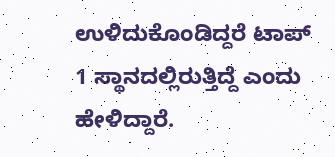ಉಳಿದುಕೊಂಡಿದ್ದರೆ ಟಾಪ್ 1 ಸ್ಥಾನದಲ್ಲಿರುತ್ತಿದ್ದೆ ಎಂದು ಹೇಳಿದ್ದಾರೆ.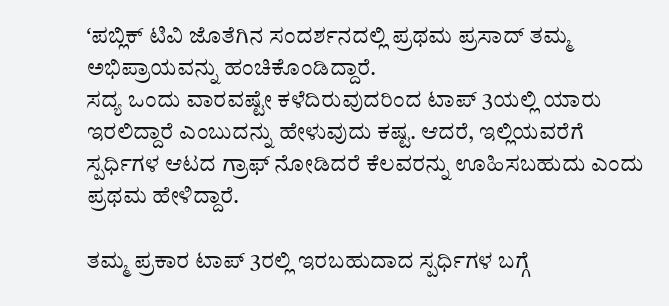ʻಪಬ್ಲಿಕ್ ಟಿವಿ ಜೊತೆಗಿನ ಸಂದರ್ಶನದಲ್ಲಿ ಪ್ರಥಮ ಪ್ರಸಾದ್ ತಮ್ಮ ಅಭಿಪ್ರಾಯವನ್ನು ಹಂಚಿಕೊಂಡಿದ್ದಾರೆ.
ಸದ್ಯ ಒಂದು ವಾರವಷ್ಟೇ ಕಳೆದಿರುವುದರಿಂದ ಟಾಪ್ 3ಯಲ್ಲಿ ಯಾರು ಇರಲಿದ್ದಾರೆ ಎಂಬುದನ್ನು ಹೇಳುವುದು ಕಷ್ಟ. ಆದರೆ, ಇಲ್ಲಿಯವರೆಗೆ ಸ್ಪರ್ಧಿಗಳ ಆಟದ ಗ್ರಾಫ್ ನೋಡಿದರೆ ಕೆಲವರನ್ನು ಊಹಿಸಬಹುದು ಎಂದು ಪ್ರಥಮ ಹೇಳಿದ್ದಾರೆ.

ತಮ್ಮ ಪ್ರಕಾರ ಟಾಪ್ 3ರಲ್ಲಿ ಇರಬಹುದಾದ ಸ್ಪರ್ಧಿಗಳ ಬಗ್ಗೆ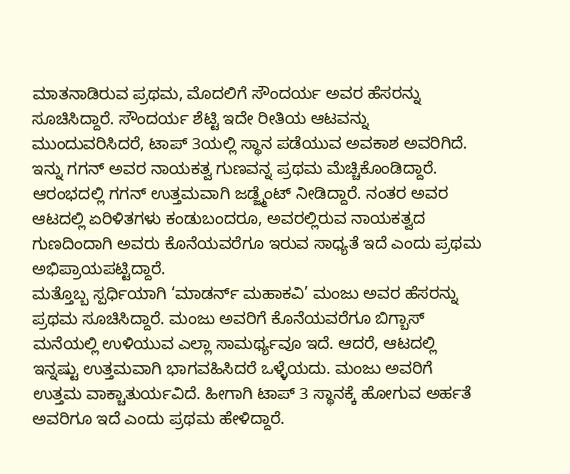ಮಾತನಾಡಿರುವ ಪ್ರಥಮ, ಮೊದಲಿಗೆ ಸೌಂದರ್ಯ ಅವರ ಹೆಸರನ್ನು ಸೂಚಿಸಿದ್ದಾರೆ. ಸೌಂದರ್ಯ ಶೆಟ್ಟಿ ಇದೇ ರೀತಿಯ ಆಟವನ್ನು ಮುಂದುವರಿಸಿದರೆ, ಟಾಪ್ 3ಯಲ್ಲಿ ಸ್ಥಾನ ಪಡೆಯುವ ಅವಕಾಶ ಅವರಿಗಿದೆ. ಇನ್ನು ಗಗನ್ ಅವರ ನಾಯಕತ್ವ ಗುಣವನ್ನ ಪ್ರಥಮ ಮೆಚ್ಚಿಕೊಂಡಿದ್ದಾರೆ. ಆರಂಭದಲ್ಲಿ ಗಗನ್ ಉತ್ತಮವಾಗಿ ಜಡ್ಜ್ಮೆಂಟ್ ನೀಡಿದ್ದಾರೆ. ನಂತರ ಅವರ ಆಟದಲ್ಲಿ ಏರಿಳಿತಗಳು ಕಂಡುಬಂದರೂ, ಅವರಲ್ಲಿರುವ ನಾಯಕತ್ವದ ಗುಣದಿಂದಾಗಿ ಅವರು ಕೊನೆಯವರೆಗೂ ಇರುವ ಸಾಧ್ಯತೆ ಇದೆ ಎಂದು ಪ್ರಥಮ ಅಭಿಪ್ರಾಯಪಟ್ಟಿದ್ದಾರೆ.
ಮತ್ತೊಬ್ಬ ಸ್ಪರ್ಧಿಯಾಗಿ ‘ಮಾಡರ್ನ್ ಮಹಾಕವಿ’ ಮಂಜು ಅವರ ಹೆಸರನ್ನು ಪ್ರಥಮ ಸೂಚಿಸಿದ್ದಾರೆ. ಮಂಜು ಅವರಿಗೆ ಕೊನೆಯವರೆಗೂ ಬಿಗ್ಬಾಸ್ ಮನೆಯಲ್ಲಿ ಉಳಿಯುವ ಎಲ್ಲಾ ಸಾಮರ್ಥ್ಯವೂ ಇದೆ. ಆದರೆ, ಆಟದಲ್ಲಿ ಇನ್ನಷ್ಟು ಉತ್ತಮವಾಗಿ ಭಾಗವಹಿಸಿದರೆ ಒಳ್ಳೆಯದು. ಮಂಜು ಅವರಿಗೆ ಉತ್ತಮ ವಾಕ್ಚಾತುರ್ಯವಿದೆ. ಹೀಗಾಗಿ ಟಾಪ್ 3 ಸ್ಥಾನಕ್ಕೆ ಹೋಗುವ ಅರ್ಹತೆ ಅವರಿಗೂ ಇದೆ ಎಂದು ಪ್ರಥಮ ಹೇಳಿದ್ದಾರೆ.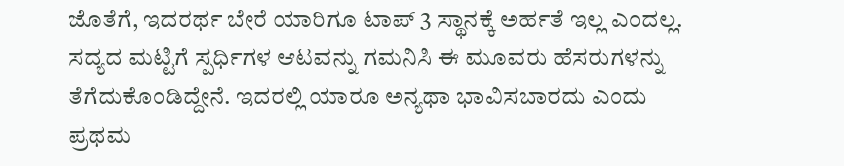ಜೊತೆಗೆ, ಇದರರ್ಥ ಬೇರೆ ಯಾರಿಗೂ ಟಾಪ್ 3 ಸ್ಥಾನಕ್ಕೆ ಅರ್ಹತೆ ಇಲ್ಲ ಎಂದಲ್ಲ. ಸದ್ಯದ ಮಟ್ಟಿಗೆ ಸ್ಪರ್ಧಿಗಳ ಆಟವನ್ನು ಗಮನಿಸಿ ಈ ಮೂವರು ಹೆಸರುಗಳನ್ನು ತೆಗೆದುಕೊಂಡಿದ್ದೇನೆ. ಇದರಲ್ಲಿ ಯಾರೂ ಅನ್ಯಥಾ ಭಾವಿಸಬಾರದು ಎಂದು ಪ್ರಥಮ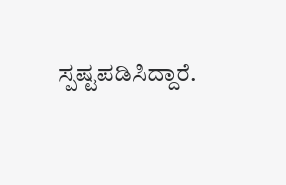ಸ್ಪಷ್ಟಪಡಿಸಿದ್ದಾರೆ.